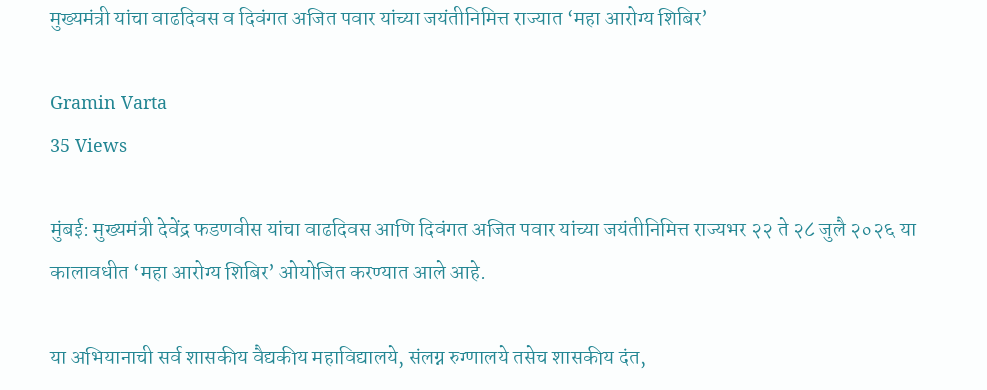मुख्यमंत्री यांचा वाढदिवस व दिवंगत अजित पवार यांच्या जयंतीनिमित्त राज्यात ‘महा आरोग्य शिबिर’

Gramin Varta
35 Views

मुंबई: मुख्यमंत्री देवेंद्र फडणवीस यांचा वाढदिवस आणि दिवंगत अजित पवार यांच्या जयंतीनिमित्त राज्यभर २२ ते २८ जुलै २०२६ या कालावधीत ‘महा आरोग्य शिबिर’ ओयोजित करण्यात आले आहे.

या अभियानाची सर्व शासकीय वैद्यकीय महाविद्यालये, संलग्न रुग्णालये तसेच शासकीय दंत,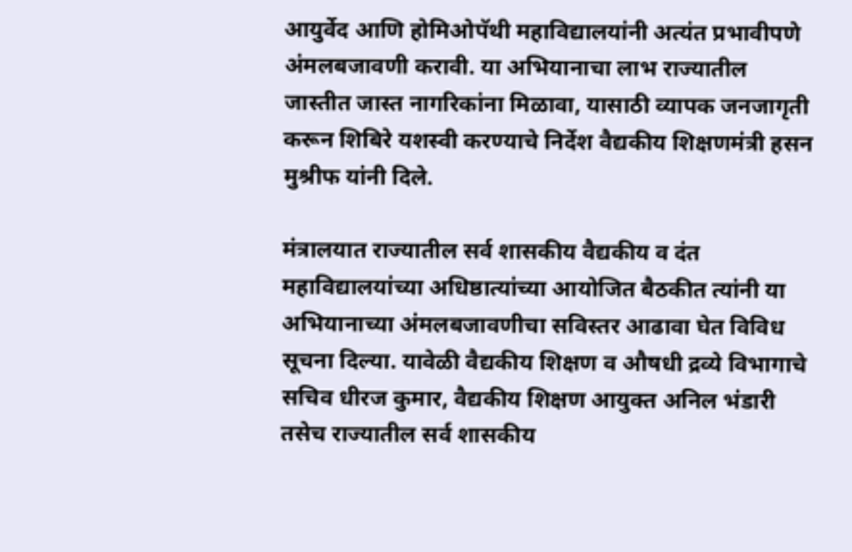आयुर्वेद आणि होमिओपॅथी महाविद्यालयांनी अत्यंत प्रभावीपणे अंमलबजावणी करावी. या अभियानाचा लाभ राज्यातील जास्तीत जास्त नागरिकांना मिळावा, यासाठी व्यापक जनजागृती करून शिबिरे यशस्वी करण्याचे निर्देश वैद्यकीय शिक्षणमंत्री हसन मुश्रीफ यांनी दिले.

मंत्रालयात राज्यातील सर्व शासकीय वैद्यकीय व दंत महाविद्यालयांच्या अधिष्ठात्यांच्या आयोजित बैठकीत त्यांनी या अभियानाच्या अंमलबजावणीचा सविस्तर आढावा घेत विविध सूचना दिल्या. यावेळी वैद्यकीय शिक्षण व औषधी द्रव्ये विभागाचे सचिव धीरज कुमार, वैद्यकीय शिक्षण आयुक्त अनिल भंडारी तसेच राज्यातील सर्व शासकीय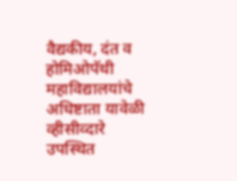वैद्यकीय, दंत व होमिओपॅथी महाविद्यालयांचे अधिष्टाता यावेळी व्हीसीव्दारे उपस्थित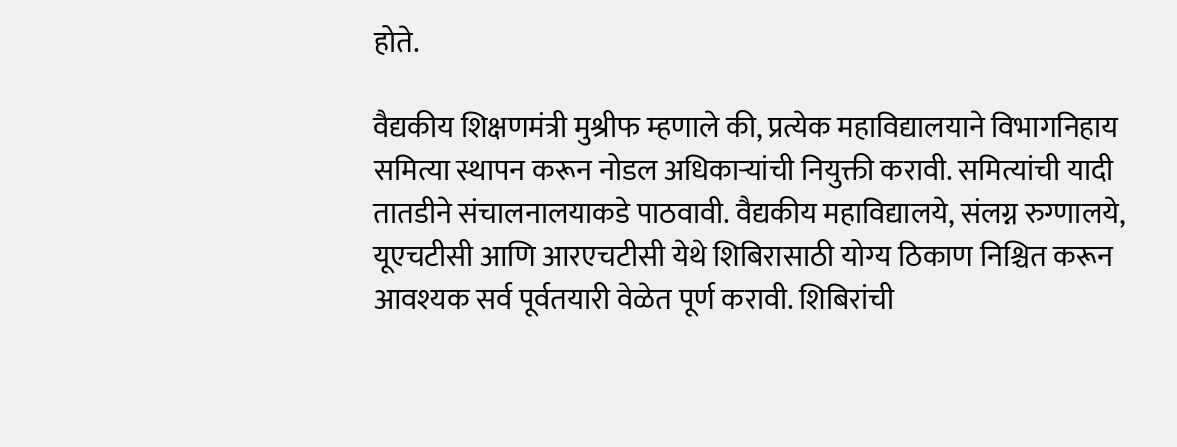होते.

वैद्यकीय शिक्षणमंत्री मुश्रीफ म्हणाले की, प्रत्येक महाविद्यालयाने विभागनिहाय समित्या स्थापन करून नोडल अधिकाऱ्यांची नियुक्ती करावी. समित्यांची यादी तातडीने संचालनालयाकडे पाठवावी. वैद्यकीय महाविद्यालये, संलग्न रुग्णालये, यूएचटीसी आणि आरएचटीसी येथे शिबिरासाठी योग्य ठिकाण निश्चित करून आवश्यक सर्व पूर्वतयारी वेळेत पूर्ण करावी. शिबिरांची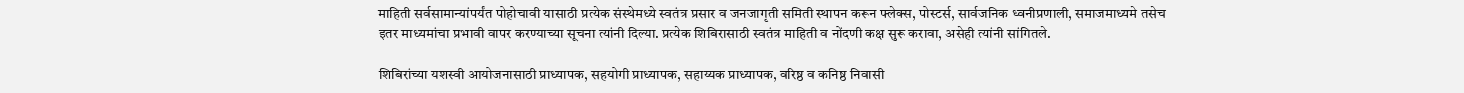माहिती सर्वसामान्यांपर्यंत पोहोचावी यासाठी प्रत्येक संस्थेमध्ये स्वतंत्र प्रसार व जनजागृती समिती स्थापन करून फ्लेक्स, पोस्टर्स, सार्वजनिक ध्वनीप्रणाली, समाजमाध्यमे तसेच इतर माध्यमांचा प्रभावी वापर करण्याच्या सूचना त्यांनी दिल्या. प्रत्येक शिबिरासाठी स्वतंत्र माहिती व नोंदणी कक्ष सुरू करावा, असेही त्यांनी सांगितले.

शिबिरांच्या यशस्वी आयोजनासाठी प्राध्यापक, सहयोगी प्राध्यापक, सहाय्यक प्राध्यापक, वरिष्ठ व कनिष्ठ निवासी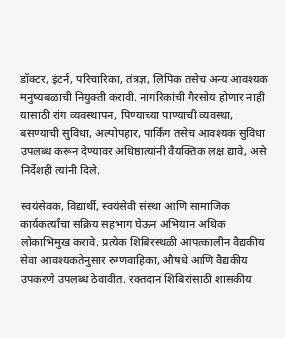डॉक्टर, इंटर्न, परिचारिका, तंत्रज्ञ, लिपिक तसेच अन्य आवश्यक मनुष्यबळाची नियुक्ती करावी. नागरिकांची गैरसोय होणार नाही यासाठी रांग व्यवस्थापन, पिण्याच्या पाण्याची व्यवस्था, बसण्याची सुविधा, अल्पोपहार, पार्किंग तसेच आवश्यक सुविधा उपलब्ध करून देण्यावर अधिष्ठात्यांनी वैयक्तिक लक्ष द्यावे, असे निर्देशही त्यांनी दिले.

स्वयंसेवक, विद्यार्थी, स्वयंसेवी संस्था आणि सामाजिक कार्यकर्त्यांचा सक्रिय सहभाग घेऊन अभियान अधिक लोकाभिमुख करावे. प्रत्येक शिबिरस्थळी आपत्कालीन वैद्यकीय सेवा आवश्यकतेनुसार रुग्णवाहिका, औषधे आणि वैद्यकीय उपकरणे उपलब्ध ठेवावीत. रक्तदान शिबिरांसाठी शासकीय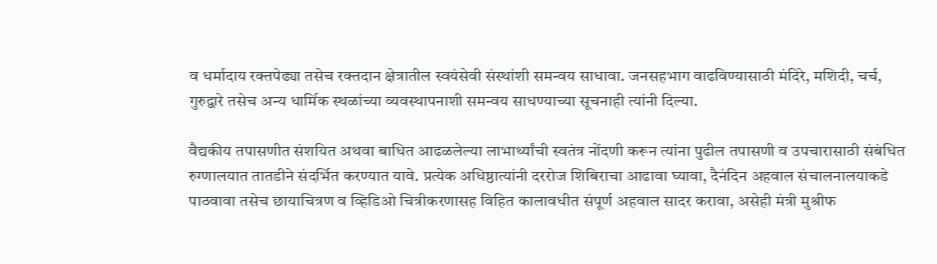व धर्मादाय रक्तपेढ्या तसेच रक्तदान क्षेत्रातील स्वयंसेवी संस्थांशी समन्वय साधावा. जनसहभाग वाढविण्यासाठी मंदिरे, मशिदी, चर्च, गुरुद्वारे तसेच अन्य धार्मिक स्थळांच्या व्यवस्थापनाशी समन्वय साधण्याच्या सूचनाही त्यांनी दिल्या.

वैद्यकीय तपासणीत संशयित अथवा बाधित आढळलेल्या लाभार्थ्यांची स्वतंत्र नोंदणी करून त्यांना पुढील तपासणी व उपचारासाठी संबंधित रुग्णालयात तातडीने संदर्भित करण्यात यावे. प्रत्येक अधिष्ठात्यांनी दररोज शिबिराचा आढावा घ्यावा, दैनंदिन अहवाल संचालनालयाकडे पाठवावा तसेच छायाचित्रण व व्हिडिओ चित्रीकरणासह विहित कालावधीत संपूर्ण अहवाल सादर करावा, असेही मंत्री मुश्रीफ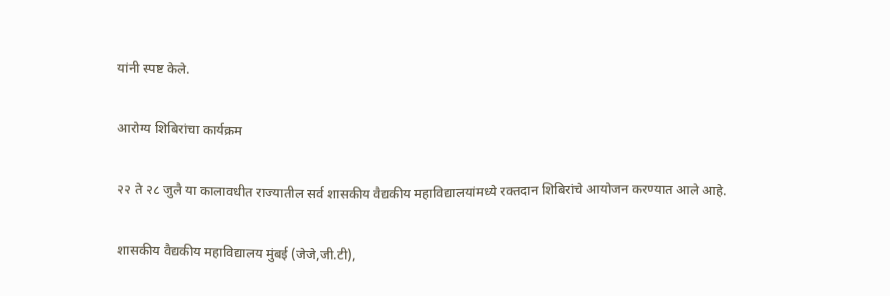यांनी स्पष्ट केले.

आरोग्य शिबिरांचा कार्यक्रम

२२ ते २८ जुलै या कालावधीत राज्यातील सर्व शासकीय वैद्यकीय महाविद्यालयांमध्ये रक्तदान शिबिरांचे आयोजन करण्यात आले आहे.

शासकीय वैद्यकीय महाविद्यालय मुंबई (जेजे,जी.टी),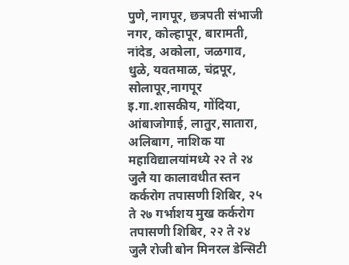पुणे, नागपूर, छत्रपती संभाजी नगर, कोल्हापूर, बारामती, नांदेड, अकोला, जळगाव, धुळे, यवतमाळ, चंद्रपूर, सोलापूर,नागपूर इ.गा.शासकीय, गोंदिया, आंबाजोगाई, लातुर,सातारा, अलिबाग, नाशिक या महाविद्यालयांमध्ये २२ ते २४ जुलै या कालावधीत स्तन कर्करोग तपासणी शिबिर, २५ ते २७ गर्भाशय मुख कर्करोग तपासणी शिबिर, २२ ते २४ जुलै रोजी बोन मिनरल डेन्सिटी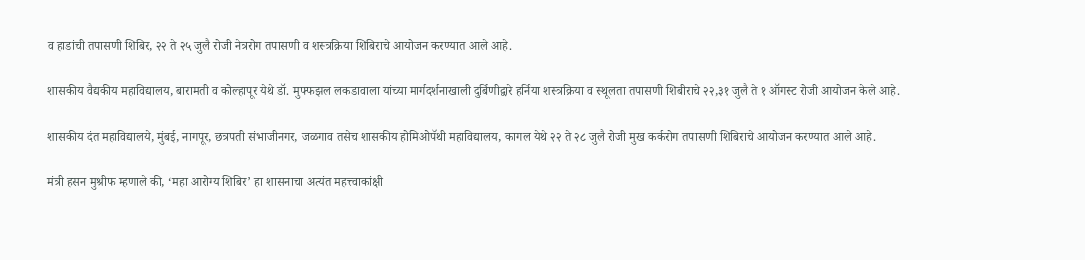व हाडांची तपासणी शिबिर, २२ ते २५ जुलै रोजी नेत्ररोग तपासणी व शस्त्रक्रिया शिबिराचे आयोजन करण्यात आले आहे.

शासकीय वैद्यकीय महाविद्यालय, बारामती व कोल्हापूर येथे डॉ. मुफ्फझल लकडावाला यांच्या मार्गदर्शनाखाली दुर्बिणीद्वारे हर्निया शस्त्रक्रिया व स्थूलता तपासणी शिबीराचे २२,३१ जुलै ते १ ऑगस्ट रोजी आयोजन केले आहे.

शासकीय दंत महाविद्यालये, मुंबई, नागपूर, छत्रपती संभाजीनगर, जळगाव तसेच शासकीय होमिओपॅथी महाविद्यालय, कागल येथे २२ ते २८ जुलै रोजी मुख कर्करोग तपासणी शिबिराचे आयोजन करण्यात आले आहे.

मंत्री हसन मुश्रीफ म्हणाले की, ‘महा आरोग्य शिबिर’ हा शासनाचा अत्यंत महत्त्वाकांक्षी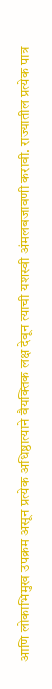आणि लोकाभिमुख उपक्रम असून प्रत्येक अधिष्ठात्याने वैयक्तिक लक्ष देवून त्याची यशस्वी अंमलबजावणी करावी. राज्यातील प्रत्येक पात्र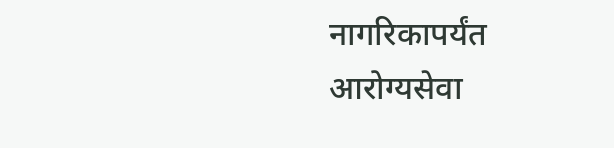नागरिकापर्यंत आरोग्यसेवा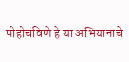पोहोचविणे हे या अभियानाचे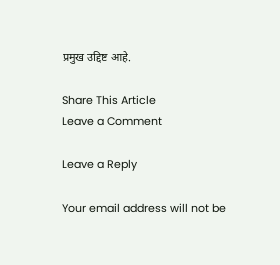प्रमुख उद्दिष्ट आहे.

Share This Article
Leave a Comment

Leave a Reply

Your email address will not be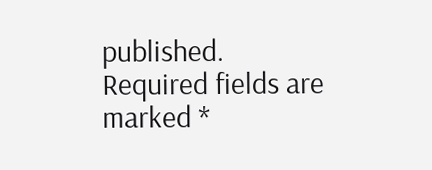published. Required fields are marked *